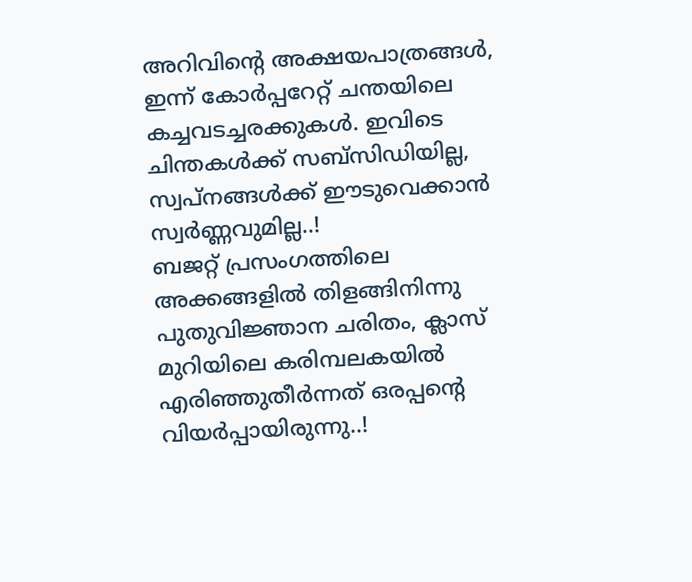അറിവിന്റെ അക്ഷയപാത്രങ്ങൾ, ഇന്ന് കോർപ്പറേറ്റ് ചന്തയിലെ കച്ചവടച്ചരക്കുകൾ. ഇവിടെ ചിന്തകൾക്ക് സബ്സിഡിയില്ല, സ്വപ്നങ്ങൾക്ക് ഈടുവെക്കാൻ സ്വർണ്ണവുമില്ല..!
ബജറ്റ് പ്രസംഗത്തിലെ അക്കങ്ങളിൽ തിളങ്ങിനിന്നു പുതുവിജ്ഞാന ചരിതം, ക്ലാസ് മുറിയിലെ കരിമ്പലകയിൽ എരിഞ്ഞുതീർന്നത് ഒരപ്പന്റെ വിയർപ്പായിരുന്നു..!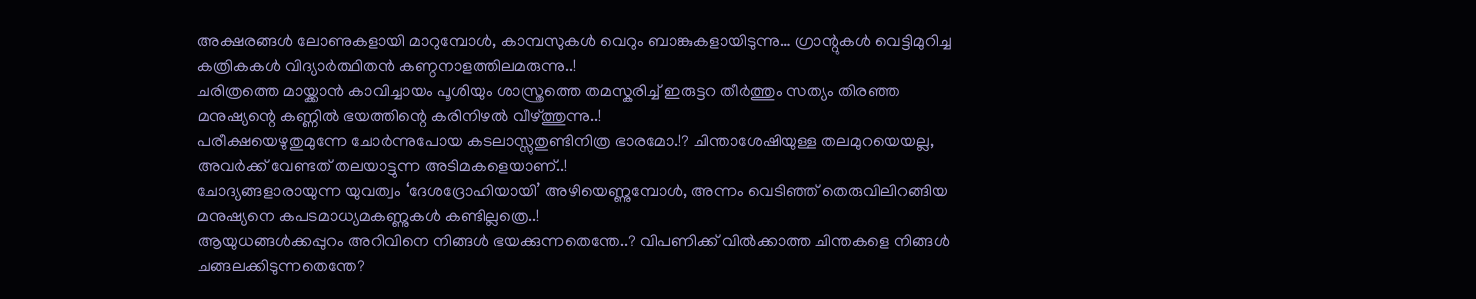അക്ഷരങ്ങൾ ലോണുകളായി മാറുമ്പോൾ, കാമ്പസുകൾ വെറും ബാങ്കുകളായിടുന്നു… ഗ്രാന്റുകൾ വെട്ടിമുറിച്ച കത്രികകൾ വിദ്യാർത്ഥിതൻ കണ്ഠനാളത്തിലമരുന്നു..!
ചരിത്രത്തെ മായ്ക്കാൻ കാവിച്ചായം പൂശിയും ശാസ്ത്രത്തെ തമസ്കരിച്ച് ഇരുട്ടറ തീർത്തും സത്യം തിരഞ്ഞ മനുഷ്യന്റെ കണ്ണിൽ ഭയത്തിന്റെ കരിനിഴൽ വീഴ്ത്തുന്നു..!
പരീക്ഷയെഴുതുമുന്നേ ചോർന്നുപോയ കടലാസ്സുതുണ്ടിനിത്ര ഭാരമോ.!? ചിന്താശേഷിയുള്ള തലമുറയെയല്ല, അവർക്ക് വേണ്ടത് തലയാട്ടുന്ന അടിമകളെയാണ്..!
ചോദ്യങ്ങളാരായുന്ന യുവത്വം ‘ദേശദ്രോഹിയായി’ അഴിയെണ്ണുമ്പോൾ, അന്നം വെടിഞ്ഞ് തെരുവിലിറങ്ങിയ മനുഷ്യനെ കപടമാധ്യമകണ്ണുകൾ കണ്ടില്ലത്രെ..!
ആയുധങ്ങൾക്കപ്പുറം അറിവിനെ നിങ്ങൾ ഭയക്കുന്നതെന്തേ..? വിപണിക്ക് വിൽക്കാത്ത ചിന്തകളെ നിങ്ങൾ ചങ്ങലക്കിടുന്നതെന്തേ?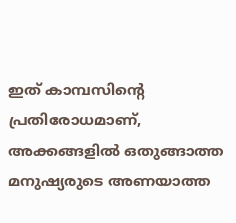ഇത് കാമ്പസിന്റെ പ്രതിരോധമാണ്, അക്കങ്ങളിൽ ഒതുങ്ങാത്ത മനുഷ്യരുടെ അണയാത്ത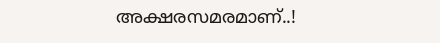അക്ഷരസമരമാണ്..!